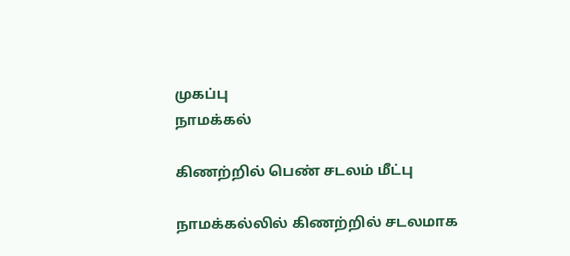முகப்பு
நாமக்கல்

கிணற்றில் பெண் சடலம் மீட்பு

நாமக்கல்லில் கிணற்றில் சடலமாக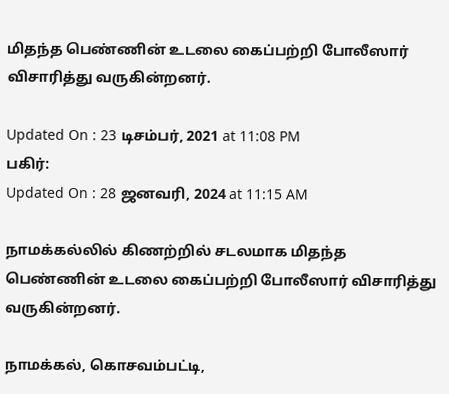மிதந்த பெண்ணின் உடலை கைப்பற்றி போலீஸார் விசாரித்து வருகின்றனர்.

Updated On : 23 டிசம்பர், 2021 at 11:08 PM
பகிர்:
Updated On : 28 ஜனவரி, 2024 at 11:15 AM

நாமக்கல்லில் கிணற்றில் சடலமாக மிதந்த பெண்ணின் உடலை கைப்பற்றி போலீஸார் விசாரித்து வருகின்றனர்.

நாமக்கல், கொசவம்பட்டி,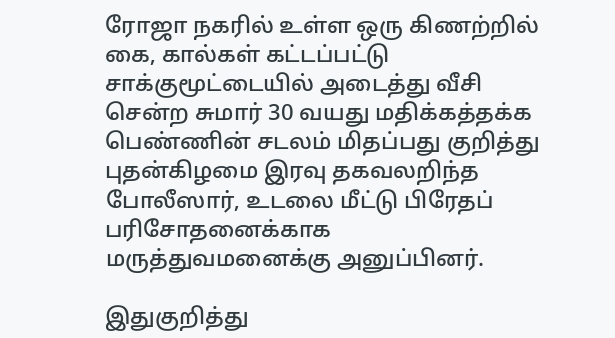ரோஜா நகரில் உள்ள ஒரு கிணற்றில் கை, கால்கள் கட்டப்பட்டு சாக்குமூட்டையில் அடைத்து வீசி சென்ற சுமார் 30 வயது மதிக்கத்தக்க பெண்ணின் சடலம் மிதப்பது குறித்து புதன்கிழமை இரவு தகவலறிந்த போலீஸார், உடலை மீட்டு பிரேதப் பரிசோதனைக்காக மருத்துவமனைக்கு அனுப்பினர்.

இதுகுறித்து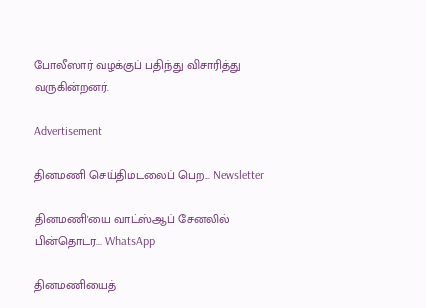போலீஸார் வழக்குப் பதிந்து விசாரித்து வருகின்றனர்.

Advertisement

தினமணி செய்திமடலைப் பெற... Newsletter

தினமணி'யை வாட்ஸ்ஆப் சேனலில் பின்தொடர... WhatsApp

தினமணியைத்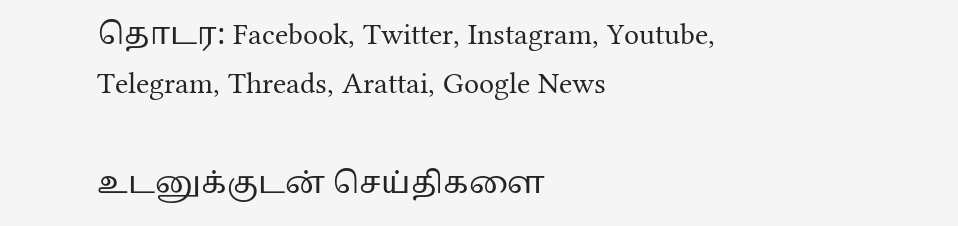தொடர: Facebook, Twitter, Instagram, Youtube, Telegram, Threads, Arattai, Google News

உடனுக்குடன் செய்திகளை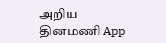அறிய தினமணி App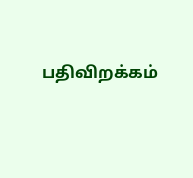பதிவிறக்கம்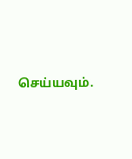செய்யவும்.